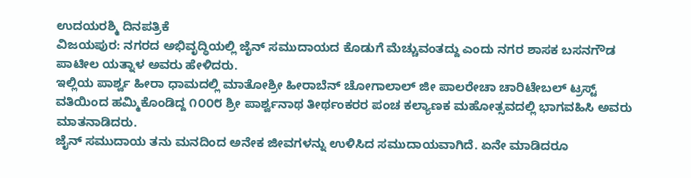ಉದಯರಶ್ಮಿ ದಿನಪತ್ರಿಕೆ
ವಿಜಯಪುರ: ನಗರದ ಅಭಿವೃದ್ಧಿಯಲ್ಲಿ ಜೈನ್ ಸಮುದಾಯದ ಕೊಡುಗೆ ಮೆಚ್ಚುವಂತದ್ದು ಎಂದು ನಗರ ಶಾಸಕ ಬಸನಗೌಡ ಪಾಟೀಲ ಯತ್ನಾಳ ಅವರು ಹೇಳಿದರು.
ಇಲ್ಲಿಯ ಪಾರ್ಶ್ವ ಹೀರಾ ಧಾಮದಲ್ಲಿ ಮಾತೋಶ್ರೀ ಹೀರಾಬೆನ್ ಚೋಗಾಲಾಲ್ ಜೀ ಪಾಲರೇಚಾ ಚಾರಿಟೇಬಲ್ ಟ್ರಸ್ಟ್ ವತಿಯಿಂದ ಹಮ್ಮಿಕೊಂಡಿದ್ದ ೧೦೦೮ ಶ್ರೀ ಪಾರ್ಶ್ವನಾಥ ತೀರ್ಥಂಕರರ ಪಂಚ ಕಲ್ಯಾಣಕ ಮಹೋತ್ಸವದಲ್ಲಿ ಭಾಗವಹಿಸಿ ಅವರು ಮಾತನಾಡಿದರು.
ಜೈನ್ ಸಮುದಾಯ ತನು ಮನದಿಂದ ಅನೇಕ ಜೀವಗಳನ್ನು ಉಳಿಸಿದ ಸಮುದಾಯವಾಗಿದೆ. ಏನೇ ಮಾಡಿದರೂ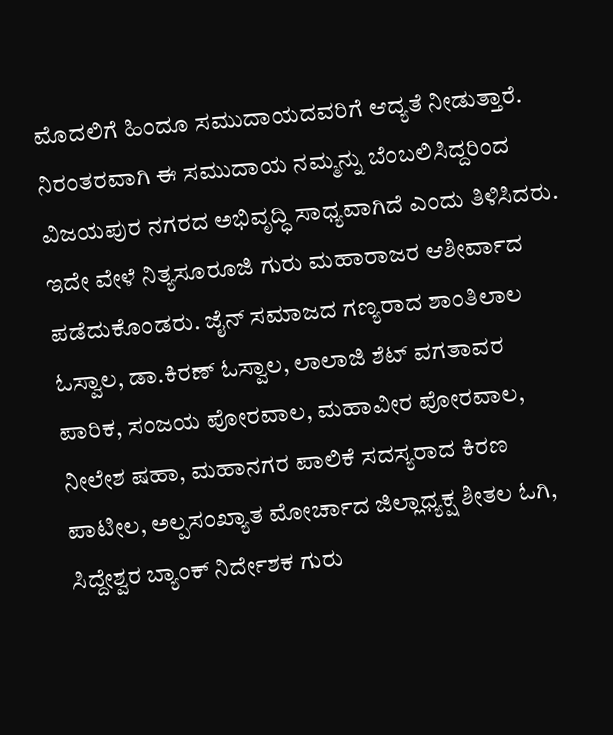ಮೊದಲಿಗೆ ಹಿಂದೂ ಸಮುದಾಯದವರಿಗೆ ಆದ್ಯತೆ ನೀಡುತ್ತಾರೆ. ನಿರಂತರವಾಗಿ ಈ ಸಮುದಾಯ ನಮ್ಮನ್ನು ಬೆಂಬಲಿಸಿದ್ದರಿಂದ ವಿಜಯಪುರ ನಗರದ ಅಭಿವೃದ್ಧಿ ಸಾಧ್ಯವಾಗಿದೆ ಎಂದು ತಿಳಿಸಿದರು.
ಇದೇ ವೇಳೆ ನಿತ್ಯಸೂರೂಜಿ ಗುರು ಮಹಾರಾಜರ ಆಶೀರ್ವಾದ ಪಡೆದುಕೊಂಡರು. ಜೈನ್ ಸಮಾಜದ ಗಣ್ಯರಾದ ಶಾಂತಿಲಾಲ ಓಸ್ವಾಲ, ಡಾ.ಕಿರಣ್ ಓಸ್ವಾಲ, ಲಾಲಾಜಿ ಶೆಟ್ ವಗತಾವರ ಪಾರಿಕ, ಸಂಜಯ ಪೋರವಾಲ, ಮಹಾವೀರ ಪೋರವಾಲ, ನೀಲೇಶ ಷಹಾ, ಮಹಾನಗರ ಪಾಲಿಕೆ ಸದಸ್ಯರಾದ ಕಿರಣ ಪಾಟೀಲ, ಅಲ್ಪಸಂಖ್ಯಾತ ಮೋರ್ಚಾದ ಜಿಲ್ಲಾಧ್ಯಕ್ಷ ಶೀತಲ ಓಗಿ, ಸಿದ್ದೇಶ್ವರ ಬ್ಯಾಂಕ್ ನಿರ್ದೇಶಕ ಗುರು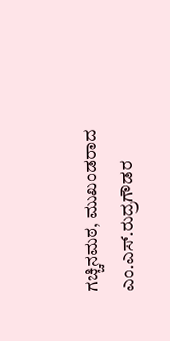ಗಚ್ಚಿನಮಠ, ಮುಖಂಡರಾದ ಎಂ.ಎಸ್.ರುದ್ರಗೌಡರ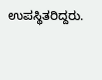ಉಪಸ್ಥಿತರಿದ್ದರು.